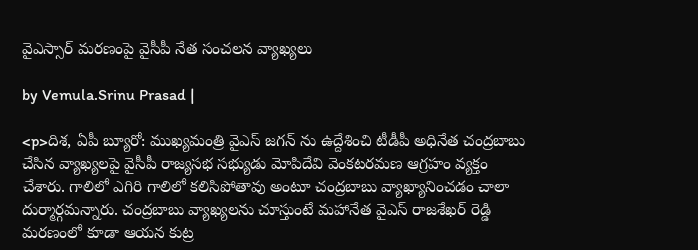వైఎస్సార్ మరణంపై వైసీపీ నేత సంచలన వ్యాఖ్యలు

by Vemula.Srinu Prasad |

<p>దిశ, ఏపీ బ్యూరో: ముఖ్యమంత్రి వైఎస్ జగన్‌ ను ఉద్దేశించి టీడీపీ అధినేత చంద్రబాబు చేసిన వ్యాఖ్యలపై వైసీపీ రాజ్యసభ సభ్యుడు మోపిదేవి వెంకటరమణ ఆగ్రహం వ్యక్తం చేశారు. గాలిలో ఎగిరి గాలిలో కలిసిపోతావు అంటూ చంద్రబాబు వ్యాఖ్యానించడం చాలా దుర్మార్గమన్నారు. చంద్రబాబు వ్యాఖ్యలను చూస్తుంటే మ‌హానేత వైఎస్ రాజ‌శేఖ‌ర్ రెడ్డి మరణంలో కూడా ఆయన కుట్ర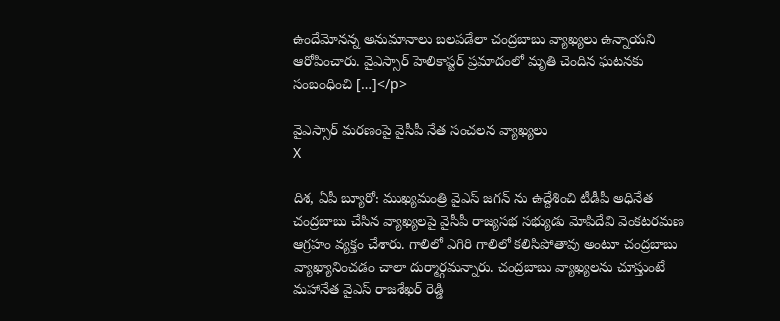ఉందేమోనన్న అనుమానాలు బలపడేలా చంద్రబాబు వ్యాఖ్యలు ఉన్నాయని ఆరోపించారు. వైఎస్సార్ హెలికాప్టర్‌ ప్రమాదంలో మృతి చెందిన ఘటనకు సంబంధించి […]</p>

వైఎస్సార్ మరణంపై వైసీపీ నేత సంచలన వ్యాఖ్యలు
X

దిశ, ఏపీ బ్యూరో: ముఖ్యమంత్రి వైఎస్ జగన్‌ ను ఉద్దేశించి టీడీపీ అధినేత చంద్రబాబు చేసిన వ్యాఖ్యలపై వైసీపీ రాజ్యసభ సభ్యుడు మోపిదేవి వెంకటరమణ ఆగ్రహం వ్యక్తం చేశారు. గాలిలో ఎగిరి గాలిలో కలిసిపోతావు అంటూ చంద్రబాబు వ్యాఖ్యానించడం చాలా దుర్మార్గమన్నారు. చంద్రబాబు వ్యాఖ్యలను చూస్తుంటే మ‌హానేత వైఎస్ రాజ‌శేఖ‌ర్ రెడ్డి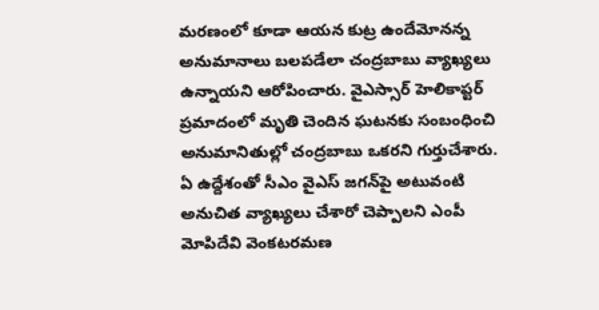మరణంలో కూడా ఆయన కుట్ర ఉందేమోనన్న అనుమానాలు బలపడేలా చంద్రబాబు వ్యాఖ్యలు ఉన్నాయని ఆరోపించారు. వైఎస్సార్ హెలికాప్టర్‌ ప్రమాదంలో మృతి చెందిన ఘటనకు సంబంధించి అనుమానితుల్లో చంద్రబాబు ఒకరని గుర్తుచేశారు. ఏ ఉద్దేశంతో సీఎం వైఎస్‌ జగన్‌పై అటువంటి అనుచిత వ్యాఖ్యలు చేశారో చెప్పాలని ఎంపీ మోపిదేవి వెంకటరమణ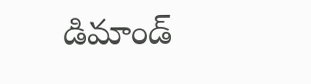డిమాండ్‌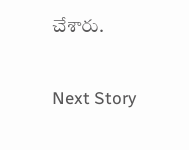చేశారు.

Next Story